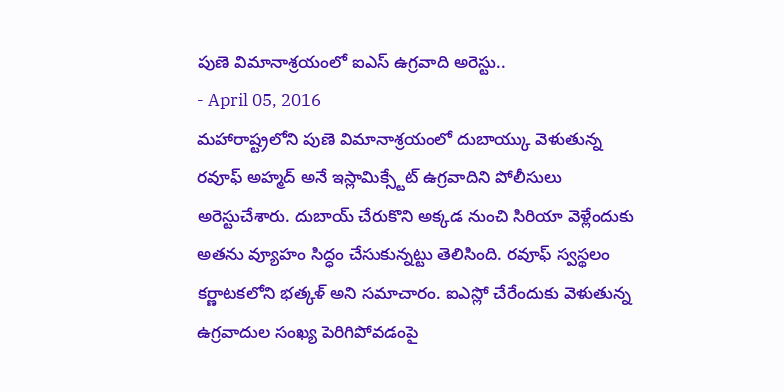పుణె విమానాశ్రయంలో ఐఎస్ ఉగ్రవాది అరెస్టు..
- April 05, 2016
మహారాష్ట్రలోని పుణె విమానాశ్రయంలో దుబాయ్కు వెళుతున్న రవూఫ్ అహ్మద్ అనే ఇస్లామిక్స్టేట్ ఉగ్రవాదిని పోలీసులు అరెస్టుచేశారు. దుబాయ్ చేరుకొని అక్కడ నుంచి సిరియా వెళ్లేందుకు అతను వ్యూహం సిద్ధం చేసుకున్నట్టు తెలిసింది. రవూఫ్ స్వస్థలం కర్ణాటకలోని భత్కళ్ అని సమాచారం. ఐఎస్లో చేరేందుకు వెళుతున్న ఉగ్రవాదుల సంఖ్య పెరిగిపోవడంపై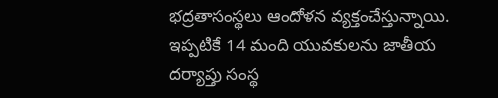భద్రతాసంస్థలు ఆందోళన వ్యక్తంచేస్తున్నాయి. ఇప్పటికే 14 మంది యువకులను జాతీయ దర్యాప్తు సంస్థ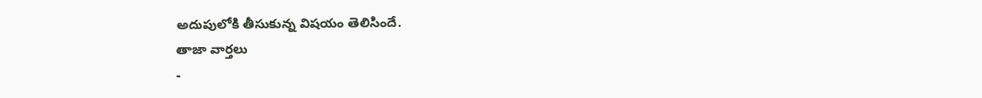అదుపులోకి తీసుకున్న విషయం తెలిసిందే.
తాజా వార్తలు
-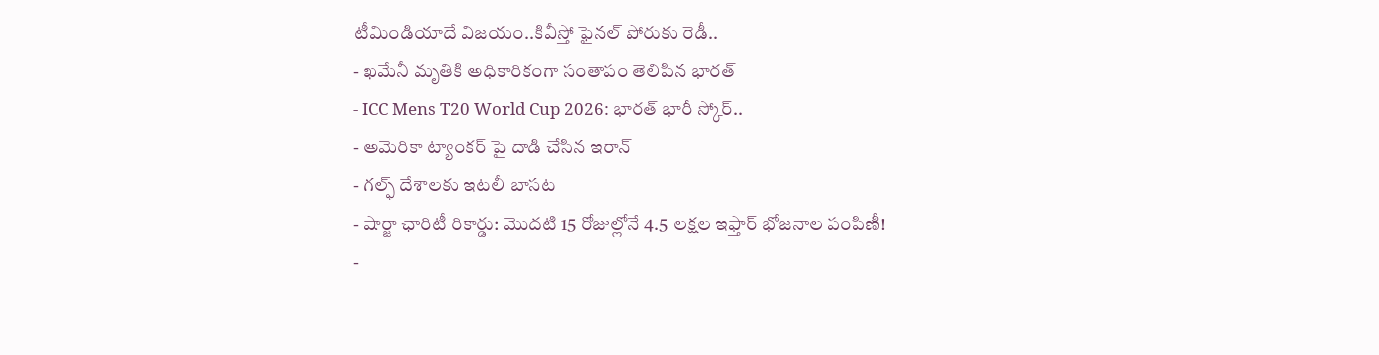టీమిండియాదే విజయం..కివీస్తో ఫైనల్ పోరుకు రెడీ..
- ఖమేనీ మృతికి అధికారికంగా సంతాపం తెలిపిన భారత్
- ICC Mens T20 World Cup 2026: భారత్ భారీ స్కోర్..
- అమెరికా ట్యాంకర్ పై దాడి చేసిన ఇరాన్
- గల్ఫ్ దేశాలకు ఇటలీ బాసట
- షార్జా ఛారిటీ రికార్డు: మొదటి 15 రోజుల్లోనే 4.5 లక్షల ఇఫ్తార్ భోజనాల పంపిణీ!
-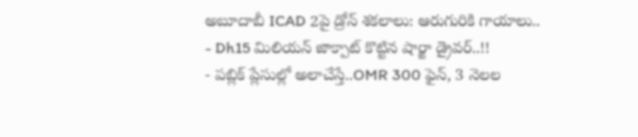అబూదాబీ ICAD 2పై డ్రోన్ శకలాలు: ఆరుగురికి గాయాలు..
- Dh15 మిలియన్ జాక్పాట్ కొట్టిన షార్జా డ్రైవర్..!!
- పబ్లిక్ ప్లేసుల్లో అలాచేస్తే..OMR 300 ఫైన్, 3 నెలల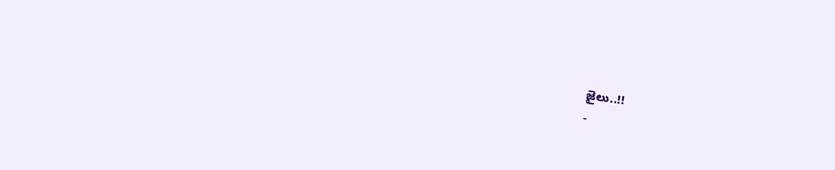జైలు..!!
-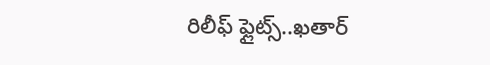రిలీఫ్ ఫ్లైట్స్..ఖతార్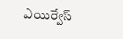ఎయిర్వేస్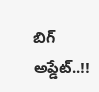బిగ్ అప్డేట్..!!